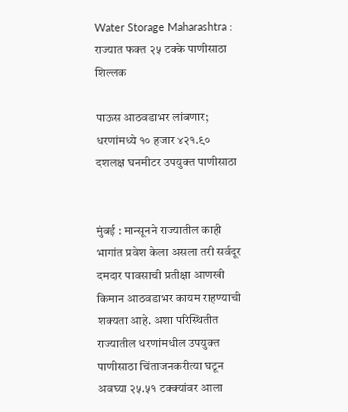Water Storage Maharashtra : राज्यात फक्त २५ टक्के पाणीसाठा शिल्लक

पाऊस आठवडाभर लांबणार; धरणांमध्ये १० हजार ४२१.९० दशलक्ष घनमीटर उपयुक्त पाणीसाठा


मुंबई : मान्सूनने राज्यातील काही भागांत प्रवेश केला असला तरी सर्वदूर दमदार पावसाची प्रतीक्षा आणखी किमान आठवडाभर कायम राहण्याची शक्यता आहे. अशा परिस्थितीत राज्यातील धरणांमधील उपयुक्त पाणीसाठा चिंताजनकरीत्या घटून अवघ्या २५.५१ टक्क्यांवर आला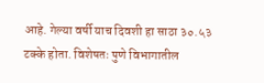आहे. गेल्या वर्षी याच दिवशी हा साठा ३०.५३ टक्के होता. विशेषतः पुणे विभागातील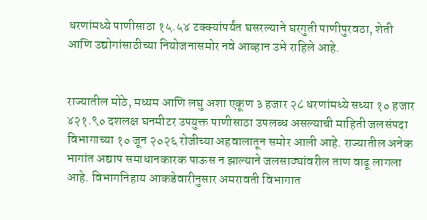धरणांमध्ये पाणीसाठा १५.५४ टक्क्यांपर्यंत घसरल्याने घरगुती पाणीपुरवठा, शेती आणि उद्योगांसाठीच्या नियोजनासमोर नवे आव्हान उभे राहिले आहे.


राज्यातील मोठे, मध्यम आणि लघु अशा एकूण ३ हजार २८ धरणांमध्ये सध्या १० हजार ४२१.९० दशलक्ष घनमीटर उपयुक्त पाणीसाठा उपलब्ध असल्याची माहिती जलसंपदा विभागाच्या १० जून २०२६ रोजीच्या अहवालातून समोर आली आहे. राज्यातील अनेक भागांत अद्याप समाधानकारक पाऊस न झाल्याने जलसाठ्यांवरील ताण वाढू लागला आहे. विभागनिहाय आकडेवारीनुसार अमरावती विभागात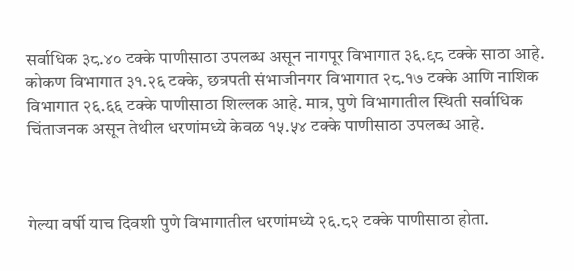सर्वाधिक ३८.४० टक्के पाणीसाठा उपलब्ध असून नागपूर विभागात ३६.९८ टक्के साठा आहे. कोकण विभागात ३१.२६ टक्के, छत्रपती संभाजीनगर विभागात २८.१७ टक्के आणि नाशिक विभागात २६.६६ टक्के पाणीसाठा शिल्लक आहे. मात्र, पुणे विभागातील स्थिती सर्वाधिक चिंताजनक असून तेथील धरणांमध्ये केवळ १५.५४ टक्के पाणीसाठा उपलब्ध आहे.



गेल्या वर्षी याच दिवशी पुणे विभागातील धरणांमध्ये २६.८२ टक्के पाणीसाठा होता.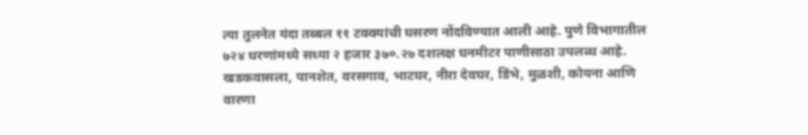त्या तुलनेत यंदा तब्बल ११ टक्क्यांची घसरण नोंदविण्यात आली आहे. पुणे विभागातील ७२४ धरणांमध्ये सध्या २ हजार ३७०.२७ दशलक्ष घनमीटर पाणीसाठा उपलब्ध आहे. खडकवासला, पानशेत, वरसगाव, भाटघर, नीरा देवघर, डिंभे, मुळशी, कोयना आणि वारणा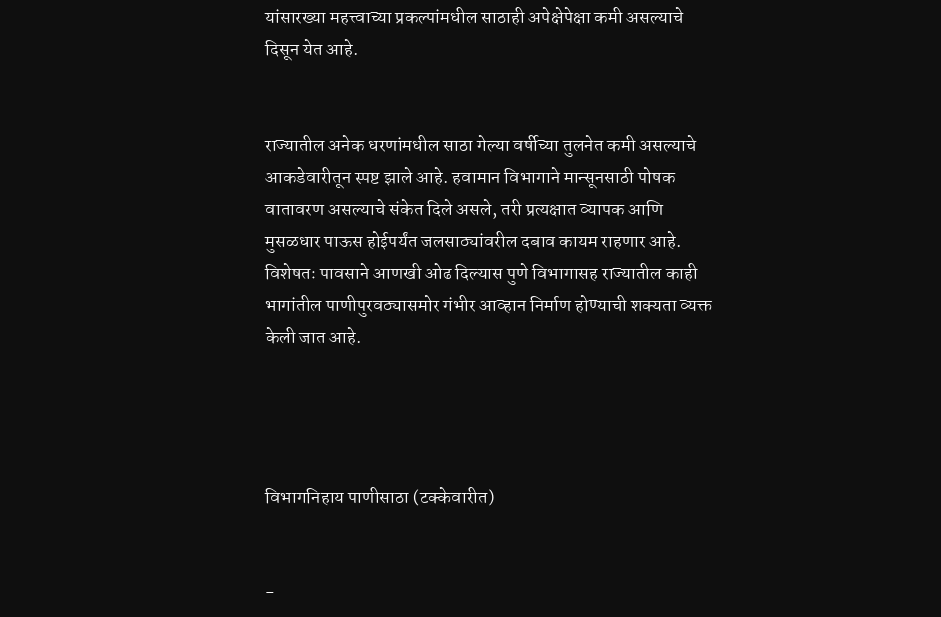यांसारख्या महत्त्वाच्या प्रकल्पांमधील साठाही अपेक्षेपेक्षा कमी असल्याचे दिसून येत आहे.


राज्यातील अनेक धरणांमधील साठा गेल्या वर्षीच्या तुलनेत कमी असल्याचे आकडेवारीतून स्पष्ट झाले आहे. हवामान विभागाने मान्सूनसाठी पोषक वातावरण असल्याचे संकेत दिले असले, तरी प्रत्यक्षात व्यापक आणि मुसळधार पाऊस होईपर्यंत जलसाठ्यांवरील दबाव कायम राहणार आहे. विशेषतः पावसाने आणखी ओढ दिल्यास पुणे विभागासह राज्यातील काही भागांतील पाणीपुरवठ्यासमोर गंभीर आव्हान निर्माण होण्याची शक्यता व्यक्त केली जात आहे.




विभागनिहाय पाणीसाठा (टक्केवारीत)


-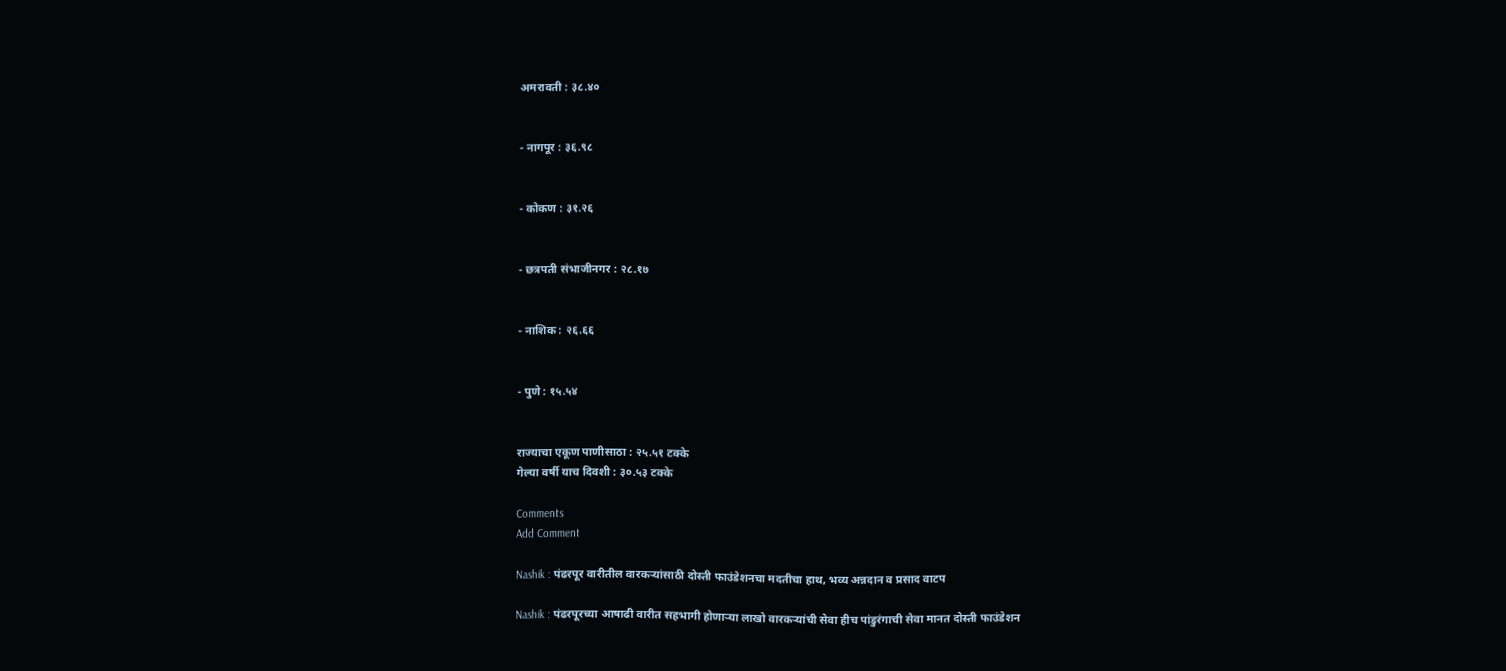अमरावती : ३८.४०


- नागपूर : ३६.९८


- कोकण : ३१.२६


- छत्रपती संभाजीनगर : २८.१७


- नाशिक : २६.६६


- पुणे : १५.५४


राज्याचा एकूण पाणीसाठा : २५.५१ टक्के
गेल्या वर्षी याच दिवशी : ३०.५३ टक्के

Comments
Add Comment

Nashik : पंढरपूर वारीतील वारकऱ्यांसाठी दोस्ती फाउंडेशनचा मदतीचा हाथ, भव्य अन्नदान व प्रसाद वाटप

Nashik : पंढरपूरच्या आषाढी वारीत सहभागी होणाऱ्या लाखो वारकऱ्यांची सेवा हीच पांडुरंगाची सेवा मानत दोस्ती फाउंडेशन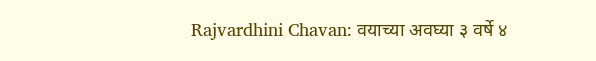Rajvardhini Chavan: वयाच्या अवघ्या ३ वर्षे ४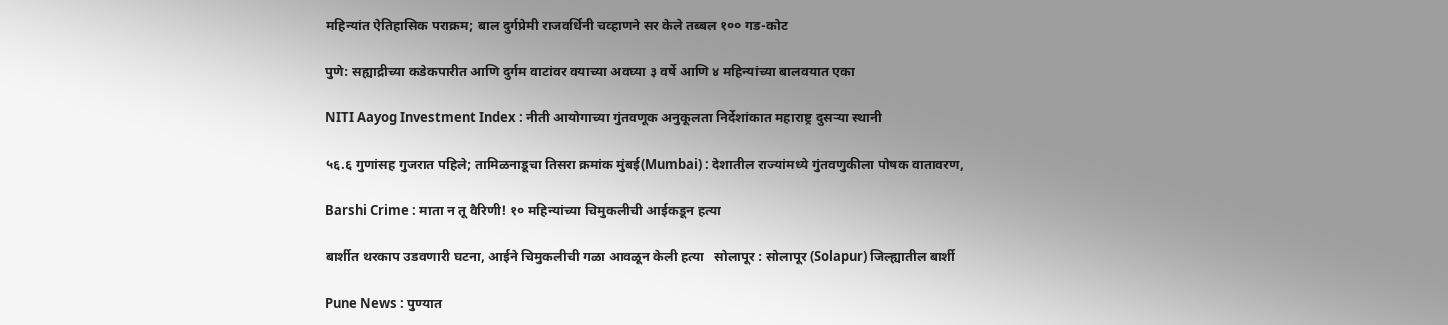महिन्यांत ऐतिहासिक पराक्रम; बाल दुर्गप्रेमी राजवर्धिनी चव्हाणने सर केले तब्बल १०० गड-कोट

पुणे: सह्याद्रीच्या कडेकपारीत आणि दुर्गम वाटांवर वयाच्या अवघ्या ३ वर्षे आणि ४ महिन्यांच्या बालवयात एका

NITI Aayog Investment Index : नीती आयोगाच्या गुंतवणूक अनुकूलता निर्देशांकात महाराष्ट्र दुसऱ्या स्थानी

५६.६ गुणांसह गुजरात पहिले; तामिळनाडूचा तिसरा क्रमांक मुंबई(Mumbai) : देशातील राज्यांमध्ये गुंतवणुकीला पोषक वातावरण,

Barshi Crime : माता न तू वैरिणी! १० महिन्यांच्या चिमुकलीची आईकडून हत्या

बार्शीत थरकाप उडवणारी घटना, आईने चिमुकलीची गळा आवळून केली हत्या   सोलापूर : सोलापूर (Solapur) जिल्ह्यातील बार्शी

Pune News : पुण्यात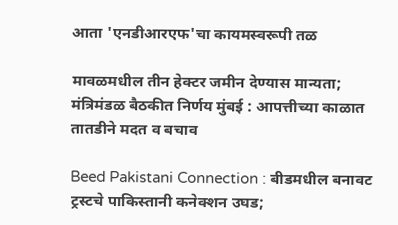आता 'एनडीआरएफ'चा कायमस्वरूपी तळ

मावळमधील तीन हेक्टर जमीन देण्यास मान्यता; मंत्रिमंडळ बैठकीत निर्णय मुंबई : आपत्तीच्या काळात तातडीने मदत व बचाव

Beed Pakistani Connection : बीडमधील बनावट ट्रस्टचे पाकिस्तानी कनेक्शन उघड;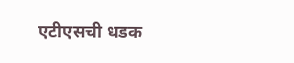एटीएसची धडक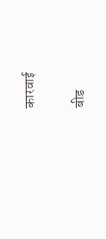कारवाई

बीड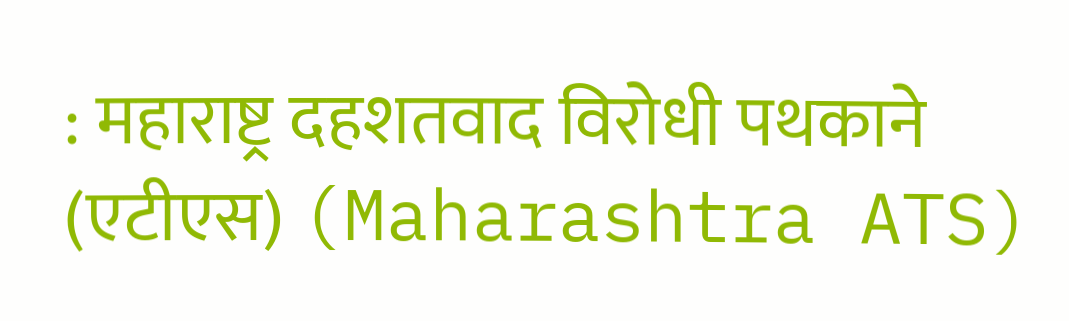: महाराष्ट्र दहशतवाद विरोधी पथकाने (एटीएस) (Maharashtra ATS)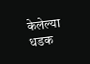केलेल्या धडक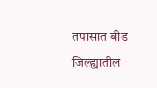तपासात बीड जिल्ह्यातील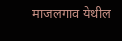माजलगाव येथील